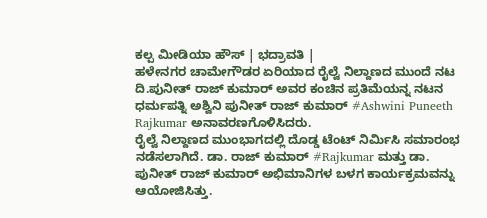ಕಲ್ಪ ಮೀಡಿಯಾ ಹೌಸ್ | ಭದ್ರಾವತಿ |
ಹಳೇನಗರ ಚಾಮೇಗೌಡರ ಏರಿಯಾದ ರೈಲ್ವೆ ನಿಲ್ದಾಣದ ಮುಂದೆ ನಟ ದಿ.ಪುನೀತ್ ರಾಜ್ ಕುಮಾರ್ ಅವರ ಕಂಚಿನ ಪ್ರತಿಮೆಯನ್ನ ನಟನ ಧರ್ಮಪತ್ನಿ ಅಶ್ವಿನಿ ಪುನೀತ್ ರಾಜ್ ಕುಮಾರ್ #Ashwini Puneeth Rajkumar ಅನಾವರಣಗೊಳಿಸಿದರು.
ರೈಲ್ವೆ ನಿಲ್ದಾಣದ ಮುಂಭಾಗದಲ್ಲಿ ದೊಡ್ಡ ಟೆಂಟ್ ನಿರ್ಮಿಸಿ ಸಮಾರಂಭ ನಡೆಸಲಾಗಿದೆ. ಡಾ. ರಾಜ್ ಕುಮಾರ್ #Rajkumar ಮತ್ತು ಡಾ. ಪುನೀತ್ ರಾಜ್ ಕುಮಾರ್ ಅಭಿಮಾನಿಗಳ ಬಳಗ ಕಾರ್ಯಕ್ರಮವನ್ನು ಆಯೋಜಿಸಿತ್ತು.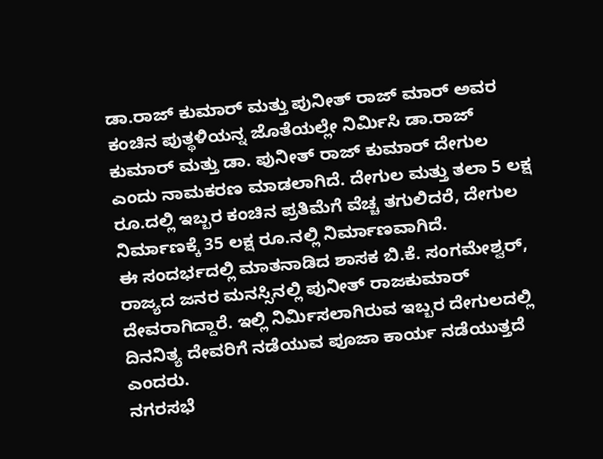ಡಾ.ರಾಜ್ ಕುಮಾರ್ ಮತ್ತು ಪುನೀತ್ ರಾಜ್ ಮಾರ್ ಅವರ ಕಂಚಿನ ಪುತ್ಥಳಿಯನ್ನ ಜೊತೆಯಲ್ಲೇ ನಿರ್ಮಿಸಿ ಡಾ.ರಾಜ್ ಕುಮಾರ್ ಮತ್ತು ಡಾ. ಪುನೀತ್ ರಾಜ್ ಕುಮಾರ್ ದೇಗುಲ ಎಂದು ನಾಮಕರಣ ಮಾಡಲಾಗಿದೆ. ದೇಗುಲ ಮತ್ತು ತಲಾ 5 ಲಕ್ಷ ರೂ.ದಲ್ಲಿ ಇಬ್ಬರ ಕಂಚಿನ ಪ್ರತಿಮೆಗೆ ವೆಚ್ಚ ತಗುಲಿದರೆ, ದೇಗುಲ ನಿರ್ಮಾಣಕ್ಕೆ 35 ಲಕ್ಷ ರೂ.ನಲ್ಲಿ ನಿರ್ಮಾಣವಾಗಿದೆ.
ಈ ಸಂದರ್ಭದಲ್ಲಿ ಮಾತನಾಡಿದ ಶಾಸಕ ಬಿ.ಕೆ. ಸಂಗಮೇಶ್ವರ್, ರಾಜ್ಯದ ಜನರ ಮನಸ್ಸಿನಲ್ಲಿ ಪುನೀತ್ ರಾಜಕುಮಾರ್ ದೇವರಾಗಿದ್ದಾರೆ. ಇಲ್ಲಿ ನಿರ್ಮಿಸಲಾಗಿರುವ ಇಬ್ಬರ ದೇಗುಲದಲ್ಲಿ ದಿನನಿತ್ಯ ದೇವರಿಗೆ ನಡೆಯುವ ಪೂಜಾ ಕಾರ್ಯ ನಡೆಯುತ್ತದೆ ಎಂದರು.
ನಗರಸಭೆ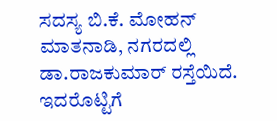ಸದಸ್ಯ ಬಿ.ಕೆ. ಮೋಹನ್ ಮಾತನಾಡಿ, ನಗರದಲ್ಲಿ ಡಾ.ರಾಜಕುಮಾರ್ ರಸ್ತೆಯಿದೆ. ಇದರೊಟ್ಟಿಗೆ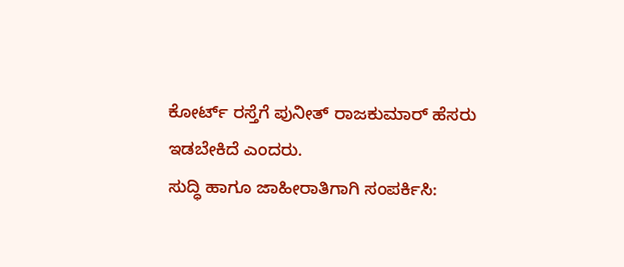ಕೋರ್ಟ್ ರಸ್ತೆಗೆ ಪುನೀತ್ ರಾಜಕುಮಾರ್ ಹೆಸರು ಇಡಬೇಕಿದೆ ಎಂದರು.
ಸುದ್ಧಿ ಹಾಗೂ ಜಾಹೀರಾತಿಗಾಗಿ ಸಂಪರ್ಕಿಸಿ: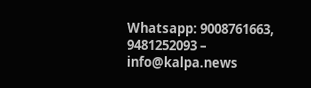Whatsapp: 9008761663, 9481252093 – info@kalpa.news